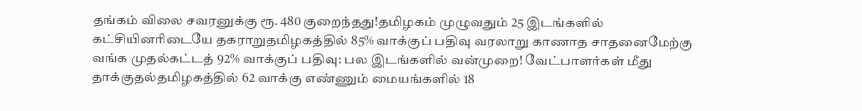தங்கம் விலை சவரனுக்கு ரூ. 480 குறைந்தது!தமிழகம் முழுவதும் 25 இடங்களில் கட்சியினரிடையே தகராறுதமிழகத்தில் 85% வாக்குப் பதிவு வரலாறு காணாத சாதனைமேற்கு வங்க முதல்கட்டத் 92% வாக்குப் பதிவு: பல இடங்களில் வன்முறை! வேட்பாளர்கள் மீது தாக்குதல்தமிழகத்தில் 62 வாக்கு எண்ணும் மையங்களில் 18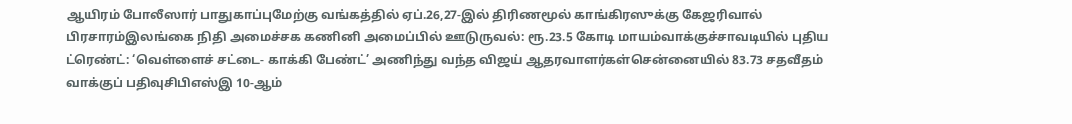ஆயிரம் போலீஸார் பாதுகாப்புமேற்கு வங்கத்தில் ஏப்.26,27-இல் திரிணமூல் காங்கிரஸுக்கு கேஜரிவால் பிரசாரம்இலங்கை நிதி அமைச்சக கணினி அமைப்பில் ஊடுருவல்: ரூ.23.5 கோடி மாயம்வாக்குச்சாவடியில் புதிய ட்ரெண்ட்: ‘வெள்ளைச் சட்டை- காக்கி பேண்ட்’ அணிந்து வந்த விஜய் ஆதரவாளர்கள்சென்னையில் 83.73 சதவீதம் வாக்குப் பதிவுசிபிஎஸ்இ 10-ஆம்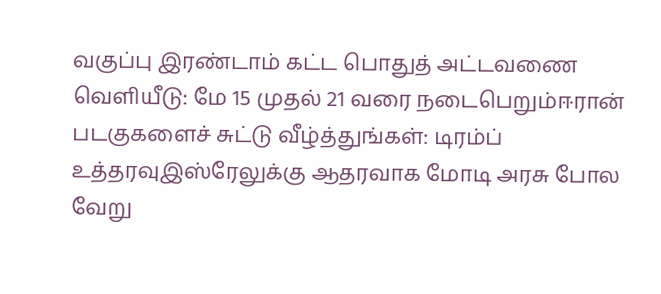வகுப்பு இரண்டாம் கட்ட பொதுத் அட்டவணை வெளியீடு: மே 15 முதல் 21 வரை நடைபெறும்ஈரான் படகுகளைச் சுட்டு வீழ்த்துங்கள்: டிரம்ப் உத்தரவுஇஸ்ரேலுக்கு ஆதரவாக மோடி அரசு போல வேறு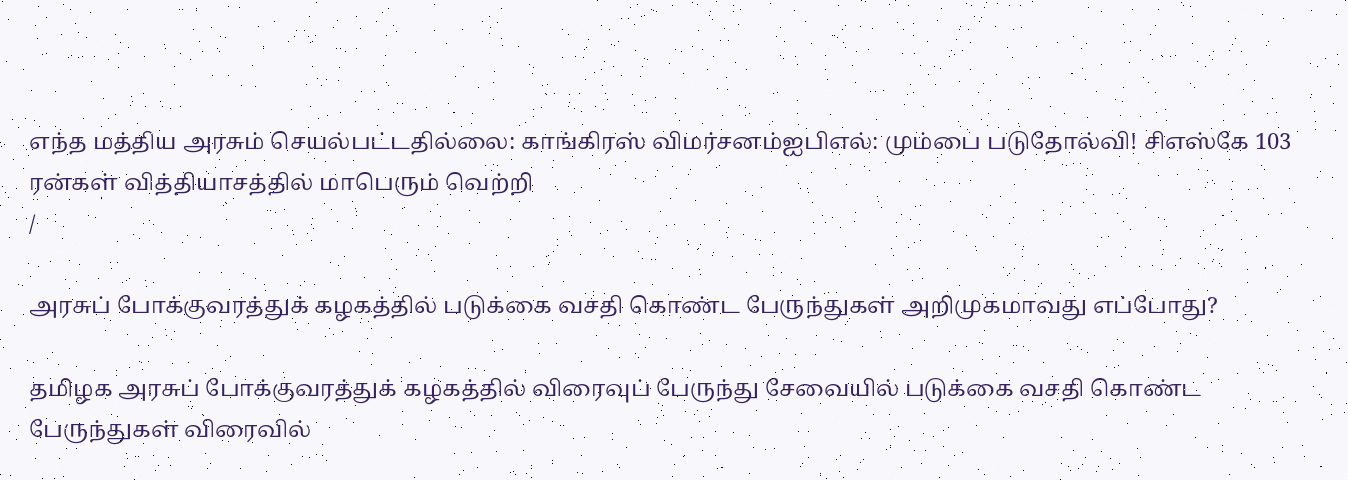எந்த மத்திய அரசும் செயல்பட்டதில்லை: காங்கிரஸ் விமர்சனம்ஐபிஎல்: மும்பை படுதோல்வி! சிஎஸ்கே 103 ரன்கள் வித்தியாசத்தில் மாபெரும் வெற்றி
/

அரசுப் போக்குவரத்துக் கழகத்தில் படுக்கை வசதி கொண்ட பேருந்துகள் அறிமுகமாவது எப்போது?

தமிழக அரசுப் போக்குவரத்துக் கழகத்தில் விரைவுப் பேருந்து சேவையில் படுக்கை வசதி கொண்ட பேருந்துகள் விரைவில்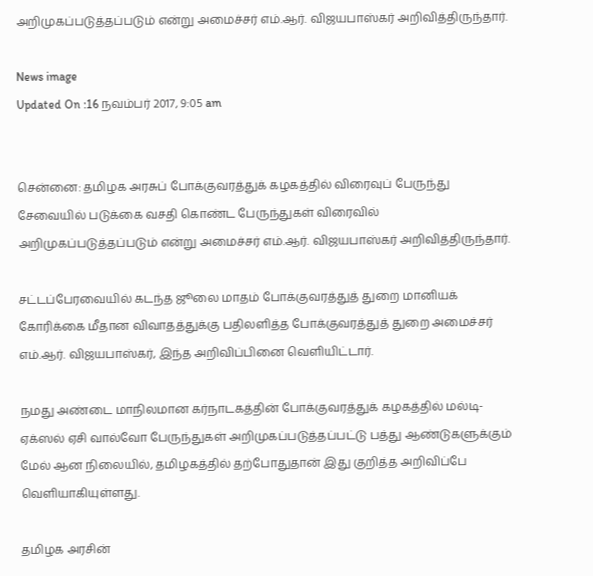அறிமுகப்படுத்தப்படும் என்று அமைச்சர் எம்.ஆர். விஜயபாஸ்கர் அறிவித்திருந்தார்.

News image
Updated On :16 நவம்பர் 2017, 9:05 am


சென்னை: தமிழக அரசுப் போக்குவரத்துக் கழகத்தில் விரைவுப் பேருந்து சேவையில் படுக்கை வசதி கொண்ட பேருந்துகள் விரைவில் அறிமுகப்படுத்தப்படும் என்று அமைச்சர் எம்.ஆர். விஜயபாஸ்கர் அறிவித்திருந்தார்.

சட்டப்பேரவையில் கடந்த ஜூலை மாதம் போக்குவரத்துத் துறை மானியக் கோரிக்கை மீதான விவாதத்துக்கு பதிலளித்த போக்குவரத்துத் துறை அமைச்சர் எம்.ஆர். விஜயபாஸ்கர், இந்த அறிவிப்பினை வெளியிட்டார்.

நமது அண்டை மாநிலமான கர்நாடகத்தின் போக்குவரத்துக் கழகத்தில் மல்டி-ஏக்ஸல் ஏசி வால்வோ பேருந்துகள் அறிமுகப்படுத்தப்பட்டு பத்து ஆண்டுகளுக்கும் மேல் ஆன நிலையில், தமிழகத்தில் தற்போதுதான் இது குறித்த அறிவிப்பே வெளியாகியுள்ளது.

தமிழக அரசின்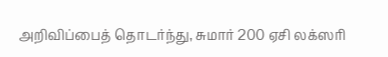அறிவிப்பைத் தொடர்ந்து, சுமார் 200 ஏசி லக்ஸரி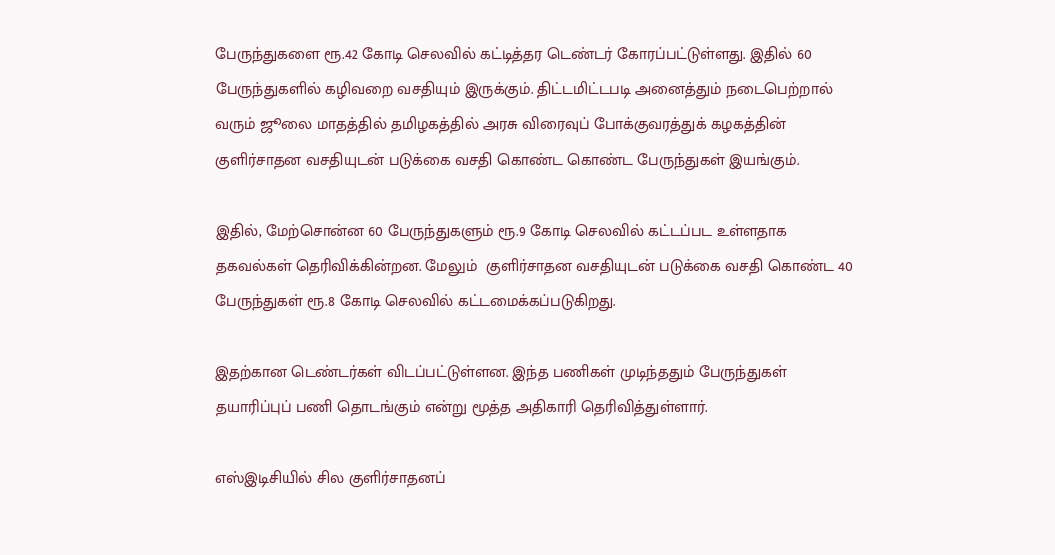பேருந்துகளை ரூ.42 கோடி செலவில் கட்டித்தர டெண்டர் கோரப்பட்டுள்ளது. இதில் 60 பேருந்துகளில் கழிவறை வசதியும் இருக்கும். திட்டமிட்டபடி அனைத்தும் நடைபெற்றால் வரும் ஜூலை மாதத்தில் தமிழகத்தில் அரசு விரைவுப் போக்குவரத்துக் கழகத்தின் குளிர்சாதன வசதியுடன் படுக்கை வசதி கொண்ட கொண்ட பேருந்துகள் இயங்கும்.

இதில், மேற்சொன்ன 60 பேருந்துகளும் ரூ.9 கோடி செலவில் கட்டப்பட உள்ளதாக தகவல்கள் தெரிவிக்கின்றன. மேலும்  குளிர்சாதன வசதியுடன் படுக்கை வசதி கொண்ட 40 பேருந்துகள் ரூ.8 கோடி செலவில் கட்டமைக்கப்படுகிறது.

இதற்கான டெண்டர்கள் விடப்பட்டுள்ளன. இந்த பணிகள் முடிந்ததும் பேருந்துகள் தயாரிப்புப் பணி தொடங்கும் என்று மூத்த அதிகாரி தெரிவித்துள்ளார்.

எஸ்இடிசியில் சில குளிர்சாதனப்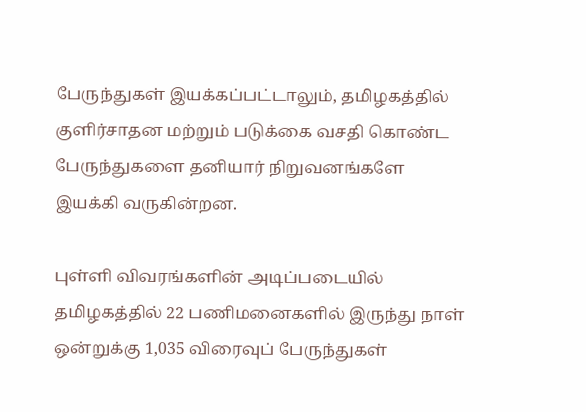பேருந்துகள் இயக்கப்பட்டாலும், தமிழகத்தில் குளிர்சாதன மற்றும் படுக்கை வசதி கொண்ட பேருந்துகளை தனியார் நிறுவனங்களே இயக்கி வருகின்றன.

புள்ளி விவரங்களின் அடிப்படையில் தமிழகத்தில் 22 பணிமனைகளில் இருந்து நாள் ஒன்றுக்கு 1,035 விரைவுப் பேருந்துகள்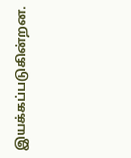இயக்கப்படுகின்றன.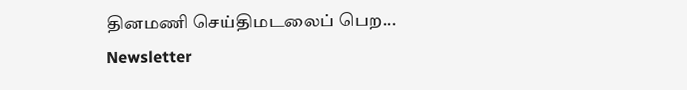தினமணி செய்திமடலைப் பெற... Newsletter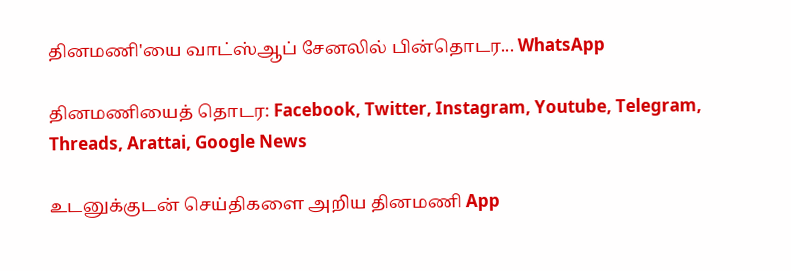தினமணி'யை வாட்ஸ்ஆப் சேனலில் பின்தொடர... WhatsApp

தினமணியைத் தொடர: Facebook, Twitter, Instagram, Youtube, Telegram, Threads, Arattai, Google News

உடனுக்குடன் செய்திகளை அறிய தினமணி App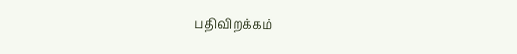பதிவிறக்கம்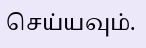செய்யவும்.